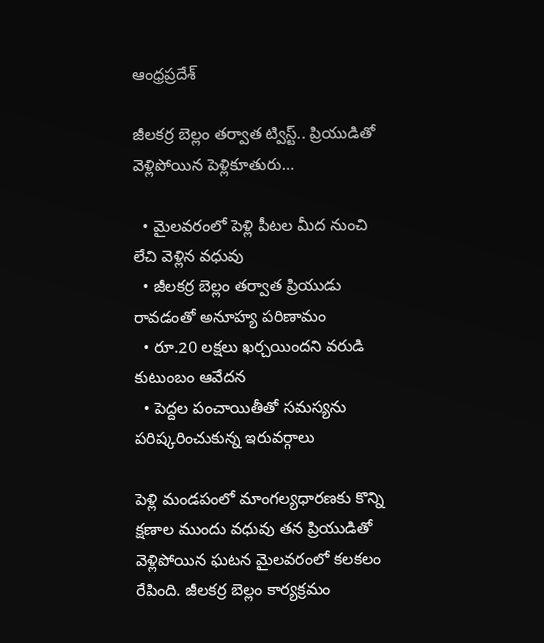ఆంధ్రప్రదేశ్

జీలకర్ర బెల్లం తర్వాత ట్విస్ట్.. ప్రియుడితో వెళ్లిపోయిన పెళ్లికూతురు…

  • మైలవరంలో పెళ్లి పీటల మీద నుంచి లేచి వెళ్లిన వధువు
  • జీలకర్ర బెల్లం తర్వాత ప్రియుడు రావడంతో అనూహ్య పరిణామం
  • రూ.20 లక్షలు ఖర్చయిందని వరుడి కుటుంబం ఆవేదన
  • పెద్దల పంచాయితీతో సమస్యను పరిష్కరించుకున్న ఇరువర్గాలు

పెళ్లి మండపంలో మాంగల్యధారణకు కొన్ని క్షణాల ముందు వధువు తన ప్రియుడితో వెళ్లిపోయిన ఘటన మైలవరంలో కలకలం రేపింది. జీలకర్ర బెల్లం కార్యక్రమం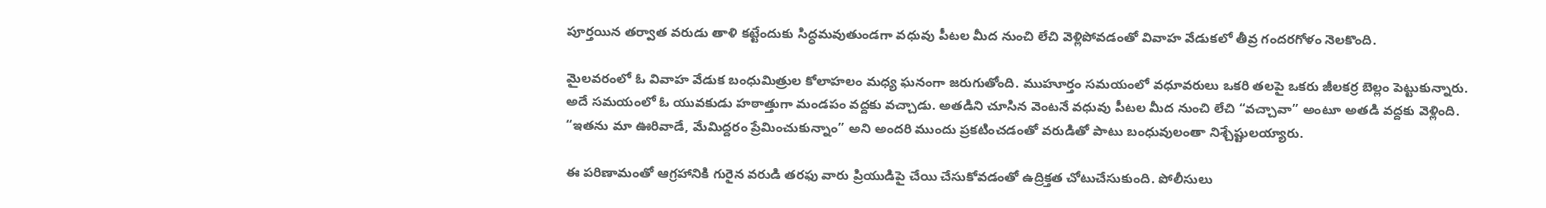పూర్తయిన తర్వాత వరుడు తాళి కట్టేందుకు సిద్ధమవుతుండగా వధువు పీటల మీద నుంచి లేచి వెళ్లిపోవడంతో వివాహ వేడుకలో తీవ్ర గందరగోళం నెలకొంది.

మైలవరంలో ఓ వివాహ వేడుక బంధుమిత్రుల కోలాహలం మధ్య ఘనంగా జరుగుతోంది. ముహూర్తం సమయంలో వధూవరులు ఒకరి తలపై ఒకరు జీలకర్ర బెల్లం పెట్టుకున్నారు. అదే సమయంలో ఓ యువకుడు హఠాత్తుగా మండపం వద్దకు వచ్చాడు. అతడిని చూసిన వెంటనే వధువు పీటల మీద నుంచి లేచి “వచ్చావా” అంటూ అతడి వద్దకు వెళ్లింది. “ఇతను మా ఊరివాడే, మేమిద్దరం ప్రేమించుకున్నాం” అని అందరి ముందు ప్రకటించడంతో వరుడితో పాటు బంధువులంతా నిశ్చేష్టులయ్యారు.

ఈ పరిణామంతో ఆగ్రహానికి గురైన వరుడి తరఫు వారు ప్రియుడిపై చేయి చేసుకోవడంతో ఉద్రిక్తత చోటుచేసుకుంది. పోలీసులు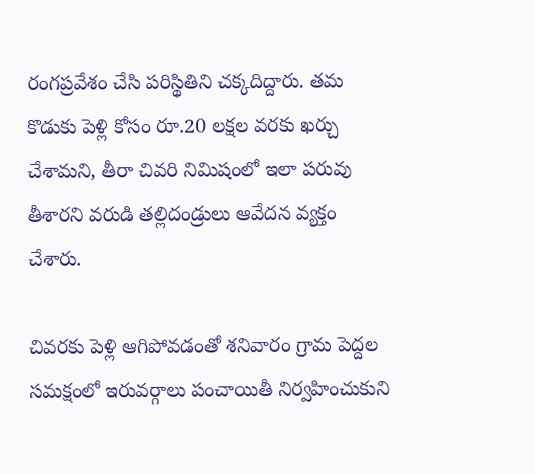రంగప్రవేశం చేసి పరిస్థితిని చక్కదిద్దారు. తమ కొడుకు పెళ్లి కోసం రూ.20 లక్షల వరకు ఖర్చు చేశామని, తీరా చివరి నిమిషంలో ఇలా పరువు తీశారని వరుడి తల్లిదండ్రులు ఆవేదన వ్యక్తం చేశారు.

చివరకు పెళ్లి ఆగిపోవడంతో శనివారం గ్రామ పెద్దల సమక్షంలో ఇరువర్గాలు పంచాయితీ నిర్వహించుకుని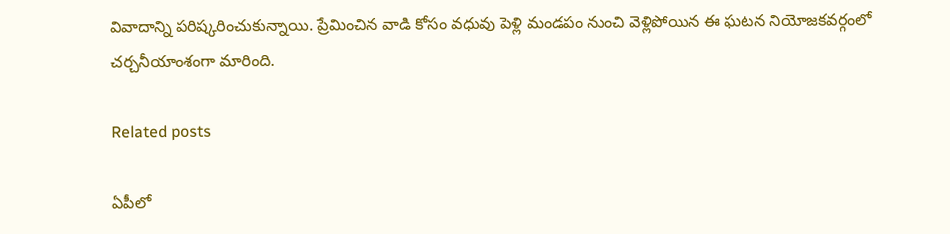వివాదాన్ని పరిష్కరించుకున్నాయి. ప్రేమించిన వాడి కోసం వధువు పెళ్లి మండపం నుంచి వెళ్లిపోయిన ఈ ఘటన నియోజకవర్గంలో చర్చనీయాంశంగా మారింది.

Related posts

ఏపీలో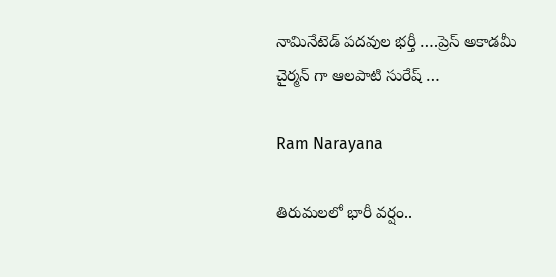నామినేటెడ్ పదవుల భర్తీ ….ప్రెస్ అకాడమీ చైర్మన్ గా ఆలపాటి సురేష్ …

Ram Narayana

తిరుమలలో భారీ వర్షం..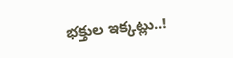భక్తుల ఇక్కట్లు..!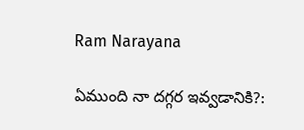Ram Narayana

ఏముంది నా దగ్గర ఇవ్వడానికి?: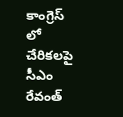కాంగ్రెస్ లో చేరికలపై సీఎం రేవంత్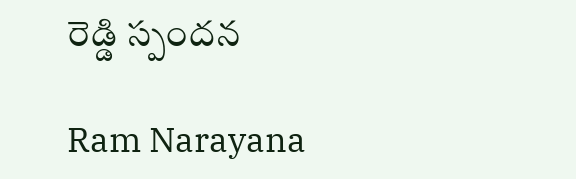రెడ్డి స్పందన

Ram Narayana